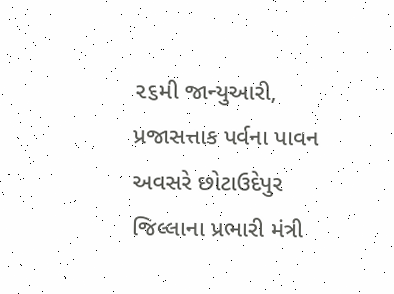૨૬મી જાન્યુઆરી, પ્રજાસત્તાક પર્વના પાવન અવસરે છોટાઉદેપુર જિલ્લાના પ્રભારી મંત્રી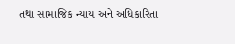તથા સામાજિક ન્યાય અને અધિકારિતા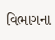વિભાગના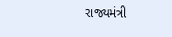રાજ્યમંત્રી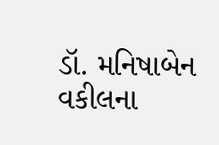ડૉ. મનિષાબેન વકીલના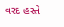વરદ હસ્તે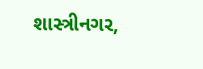શાસ્ત્રીનગર,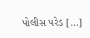પોલીસ પરેડ […]